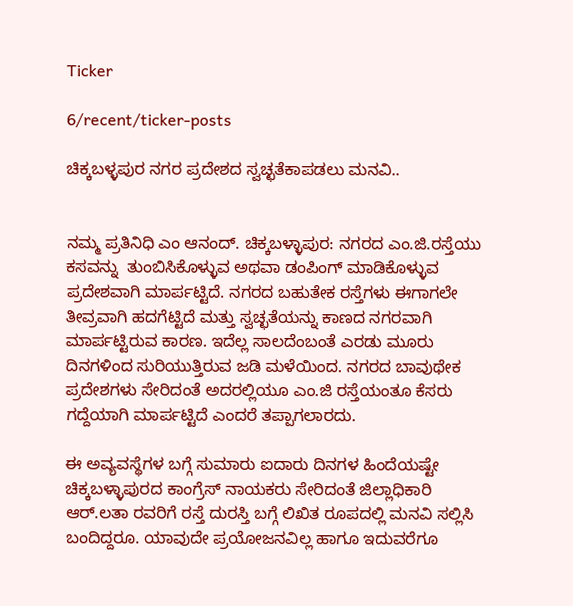Ticker

6/recent/ticker-posts

ಚಿಕ್ಕಬಳ್ಳಪುರ ನಗರ ಪ್ರದೇಶದ ಸ್ವಚ್ಛತೆಕಾಪಡಲು ಮನವಿ..


ನಮ್ಮ ಪ್ರತಿನಿಧಿ ಎಂ ಆನಂದ್. ಚಿಕ್ಕಬಳ್ಳಾಪುರ: ನಗರದ ಎಂ.ಜಿ.ರಸ್ತೆಯು ಕಸವನ್ನು  ತುಂಬಿಸಿಕೊಳ್ಳುವ ಅಥವಾ ಡಂಪಿಂಗ್ ಮಾಡಿಕೊಳ್ಳುವ ಪ್ರದೇಶವಾಗಿ ಮಾರ್ಪಟ್ಟಿದೆ. ನಗರದ ಬಹುತೇಕ ರಸ್ತೆಗಳು ಈಗಾಗಲೇ ತೀವ್ರವಾಗಿ ಹದಗೆಟ್ಟಿದೆ ಮತ್ತು ಸ್ವಚ್ಛತೆಯನ್ನು ಕಾಣದ ನಗರವಾಗಿ ಮಾರ್ಪಟ್ಟಿರುವ ಕಾರಣ. ಇದೆಲ್ಲ ಸಾಲದೆಂಬಂತೆ ಎರಡು ಮೂರು ದಿನಗಳಿಂದ ಸುರಿಯುತ್ತಿರುವ ಜಡಿ ಮಳೆಯಿಂದ. ನಗರದ ಬಾವುಥೇಕ ಪ್ರದೇಶಗಳು ಸೇರಿದಂತೆ ಅದರಲ್ಲಿಯೂ ಎಂ.ಜಿ ರಸ್ತೆಯಂತೂ ಕೆಸರು ಗದ್ದೆಯಾಗಿ ಮಾರ್ಪಟ್ಟಿದೆ ಎಂದರೆ ತಪ್ಪಾಗಲಾರದು.

ಈ ಅವ್ಯವಸ್ಥೆಗಳ ಬಗ್ಗೆ ಸುಮಾರು ಐದಾರು ದಿನಗಳ ಹಿಂದೆಯಷ್ಟೇ ಚಿಕ್ಕಬಳ್ಳಾಪುರದ ಕಾಂಗ್ರೆಸ್ ನಾಯಕರು ಸೇರಿದಂತೆ ಜಿಲ್ಲಾಧಿಕಾರಿ ಆರ್.ಲತಾ ರವರಿಗೆ ರಸ್ತೆ ದುರಸ್ತಿ ಬಗ್ಗೆ ಲಿಖಿತ ರೂಪದಲ್ಲಿ ಮನವಿ ಸಲ್ಲಿಸಿ ಬಂದಿದ್ದರೂ. ಯಾವುದೇ ಪ್ರಯೋಜನವಿಲ್ಲ ಹಾಗೂ ಇದುವರೆಗೂ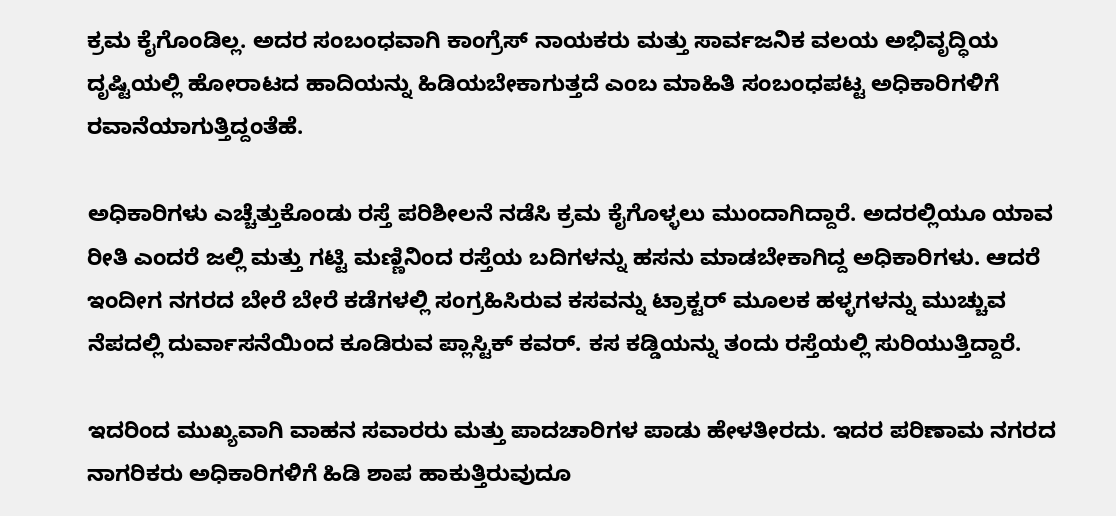ಕ್ರಮ ಕೈಗೊಂಡಿಲ್ಲ. ಅದರ ಸಂಬಂಧವಾಗಿ ಕಾಂಗ್ರೆಸ್ ನಾಯಕರು ಮತ್ತು ಸಾರ್ವಜನಿಕ ವಲಯ ಅಭಿವೃದ್ಧಿಯ ದೃಷ್ಟಿಯಲ್ಲಿ ಹೋರಾಟದ ಹಾದಿಯನ್ನು ಹಿಡಿಯಬೇಕಾಗುತ್ತದೆ ಎಂಬ ಮಾಹಿತಿ ಸಂಬಂಧಪಟ್ಟ ಅಧಿಕಾರಿಗಳಿಗೆ ರವಾನೆಯಾಗುತ್ತಿದ್ದಂತೆಹೆ.

ಅಧಿಕಾರಿಗಳು ಎಚ್ಚೆತ್ತುಕೊಂಡು ರಸ್ತೆ ಪರಿಶೀಲನೆ ನಡೆಸಿ ಕ್ರಮ ಕೈಗೊಳ್ಳಲು ಮುಂದಾಗಿದ್ದಾರೆ. ಅದರಲ್ಲಿಯೂ ಯಾವ ರೀತಿ ಎಂದರೆ ಜಲ್ಲಿ ಮತ್ತು ಗಟ್ಟಿ ಮಣ್ಣಿನಿಂದ ರಸ್ತೆಯ ಬದಿಗಳನ್ನು ಹಸನು ಮಾಡಬೇಕಾಗಿದ್ದ ಅಧಿಕಾರಿಗಳು. ಆದರೆ ಇಂದೀಗ ನಗರದ ಬೇರೆ ಬೇರೆ ಕಡೆಗಳಲ್ಲಿ ಸಂಗ್ರಹಿಸಿರುವ ಕಸವನ್ನು ಟ್ರಾಕ್ಟರ್ ಮೂಲಕ ಹಳ್ಳಗಳನ್ನು ಮುಚ್ಚುವ ನೆಪದಲ್ಲಿ ದುರ್ವಾಸನೆಯಿಂದ ಕೂಡಿರುವ ಪ್ಲಾಸ್ಟಿಕ್ ಕವರ್. ಕಸ ಕಡ್ಡಿಯನ್ನು ತಂದು ರಸ್ತೆಯಲ್ಲಿ ಸುರಿಯುತ್ತಿದ್ದಾರೆ.

ಇದರಿಂದ ಮುಖ್ಯವಾಗಿ ವಾಹನ ಸವಾರರು ಮತ್ತು ಪಾದಚಾರಿಗಳ ಪಾಡು ಹೇಳತೀರದು. ಇದರ ಪರಿಣಾಮ ನಗರದ ನಾಗರಿಕರು ಅಧಿಕಾರಿಗಳಿಗೆ ಹಿಡಿ ಶಾಪ ಹಾಕುತ್ತಿರುವುದೂ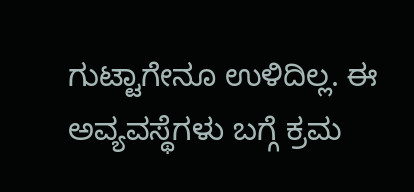ಗುಟ್ಟಾಗೇನೂ ಉಳಿದಿಲ್ಲ. ಈ ಅವ್ಯವಸ್ಥೆಗಳು ಬಗ್ಗೆ ಕ್ರಮ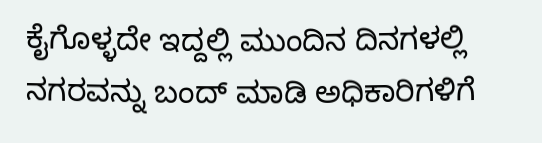ಕೈಗೊಳ್ಳದೇ ಇದ್ದಲ್ಲಿ ಮುಂದಿನ ದಿನಗಳಲ್ಲಿ ನಗರವನ್ನು ಬಂದ್ ಮಾಡಿ ಅಧಿಕಾರಿಗಳಿಗೆ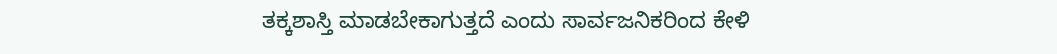ತಕ್ಕಶಾಸ್ತಿ ಮಾಡಬೇಕಾಗುತ್ತದೆ ಎಂದು ಸಾರ್ವಜನಿಕರಿಂದ ಕೇಳಿ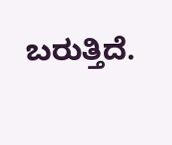ಬರುತ್ತಿದೆ.